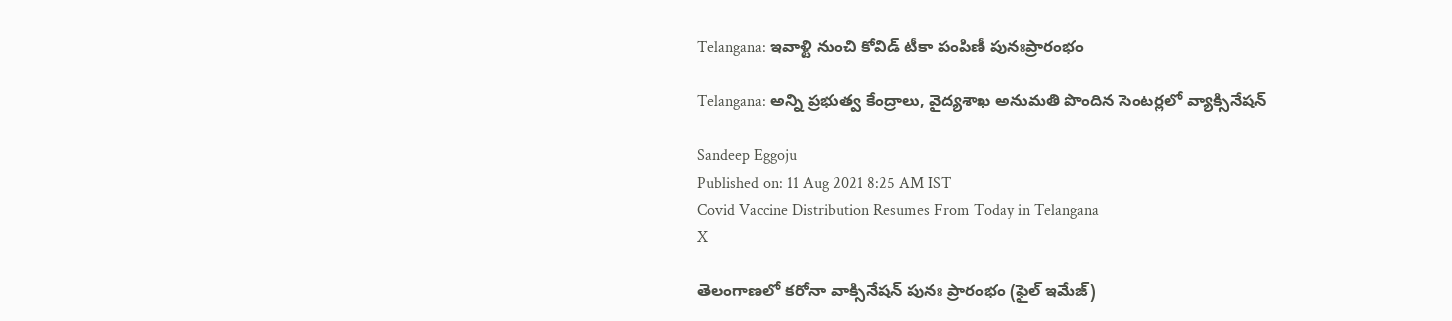Telangana: ఇవాళ్టి నుంచి కోవిడ్‌ టీకా పంపిణీ పునఃప్రారంభం

Telangana: అన్ని ప్రభుత్వ కేంద్రాలు, వైద్యశాఖ అనుమతి పొందిన సెంటర్లలో వ్యాక్సినేషన్

Sandeep Eggoju
Published on: 11 Aug 2021 8:25 AM IST
Covid Vaccine Distribution Resumes From Today in Telangana
X

తెలంగాణలో కరోనా వాక్సినేషన్ పునః ప్రారంభం (ఫైల్ ఇమేజ్)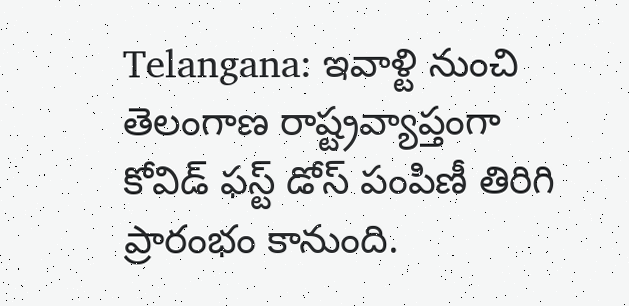Telangana: ఇవాళ్టి నుంచి తెలంగాణ రాష్ట్రవ్యాప్తంగా కోవిడ్‌ ఫస్ట్‌ డోస్‌ పంపిణీ తిరిగి ప్రారంభం కానుంది.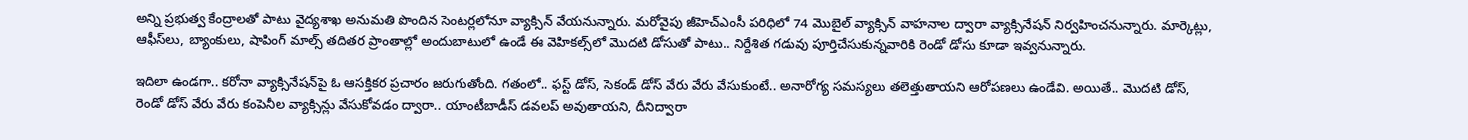అన్ని ప్రభుత్వ కేంద్రాలతో పాటు వైద్యశాఖ అనుమతి పొందిన సెంటర్లలోనూ వ్యాక్సిన్‌ వేయనున్నారు. మరోవైపు జీహెచ్‌ఎంసీ పరిధిలో 74 మొబైల్‌ వ్యాక్సిన్‌ వాహనాల ద్వారా వ్యాక్సినేషన్‌ నిర్వహించనున్నారు. మార్కెట్లు, ఆఫీస్‌లు, బ్యాంకులు, షాపింగ్‌ మాల్స్‌ తదితర ప్రాంతాల్లో అందుబాటులో ఉండే ఈ వెహికల్స్‌లో మొదటి డోసుతో పాటు.. నిర్దేశిత గడువు పూర్తిచేసుకున్నవారికి రెండో డోసు కూడా ఇవ్వనున్నారు.

ఇదిలా ఉండగా.. కరోనా వ్యాక్సినేషన్‌పై ఓ ఆసక్తికర ప్రచారం జరుగుతోంది. గతంలో.. ఫస్ట్ డోస్‌, సెకండ్‌ డోస్‌ వేరు వేరు వేసుకుంటే.. అనారోగ్య సమస్యలు తలెత్తుతాయని ఆరోపణలు ఉండేవి. అయితే.. మొదటి డోస్‌, రెండో డోస్‌ వేరు వేరు కంపెనీల వ్యాక్సిన్లు వేసుకోవడం ద్వారా.. యాంటీబాడీస్‌ డవలప్‌ అవుతాయని, దీనిద్వారా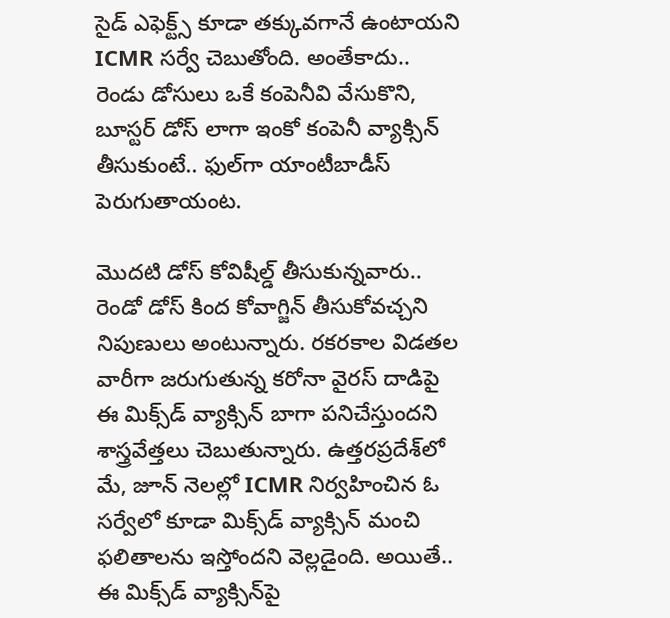సైడ్‌ ఎఫెక్ట్స్‌ కూడా తక్కువగానే ఉంటాయని ICMR సర్వే చెబుతోంది. అంతేకాదు.. రెండు డోసులు ఒకే కంపెనీవి వేసుకొని, బూస్టర్‌ డోస్‌ లాగా ఇంకో కంపెనీ వ్యాక్సిన్‌ తీసుకుంటే.. ఫుల్‌గా యాంటీబాడీస్‌ పెరుగుతాయంట.

మొదటి డోస్‌ కోవిషీల్డ్‌ తీసుకున్నవారు.. రెండో డోస్‌ కింద కోవాగ్జిన్‌ తీసుకోవచ్చని నిపుణులు అంటున్నారు. రకరకాల విడతల వారీగా జరుగుతున్న కరోనా వైరస్‌ దాడిపై ఈ మిక్స్‌డ్‌ వ్యాక్సిన్‌ బాగా పనిచేస్తుందని శాస్త్రవేత్తలు చెబుతున్నారు. ఉత్తరప్రదేశ్‌లో మే, జూన్‌ నెలల్లో ICMR నిర్వహించిన ఓ సర్వేలో కూడా మిక్స్‌డ్‌ వ్యాక్సిన్‌ మంచి ఫలితాలను ఇస్తోందని వెల్లడైంది. అయితే.. ఈ మిక్స్‌డ్‌ వ్యాక్సిన్‌పై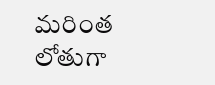మరింత లోతుగా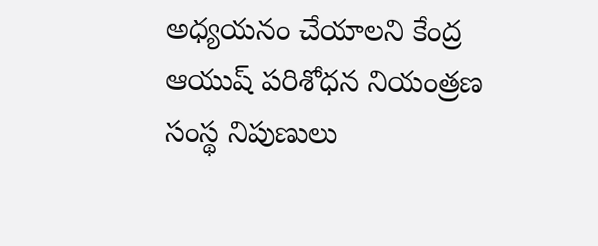అధ్యయనం చేయాలని కేంద్ర ఆయుష్‌ పరిశోధన నియంత్రణ సంస్థ నిపుణులు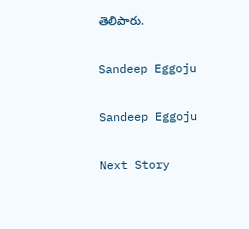తెలిపారు.

Sandeep Eggoju

Sandeep Eggoju

Next Story